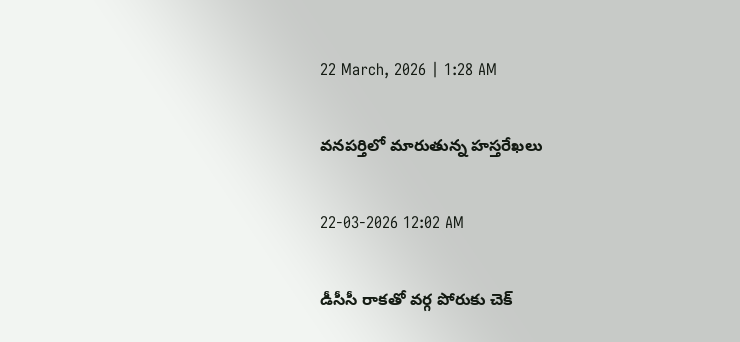22 March, 2026 | 1:28 AM

వనపర్తిలో మారుతున్న హస్తరేఖలు

22-03-2026 12:02 AM

డీసీసీ రాకతో వర్గ పోరుకు చెక్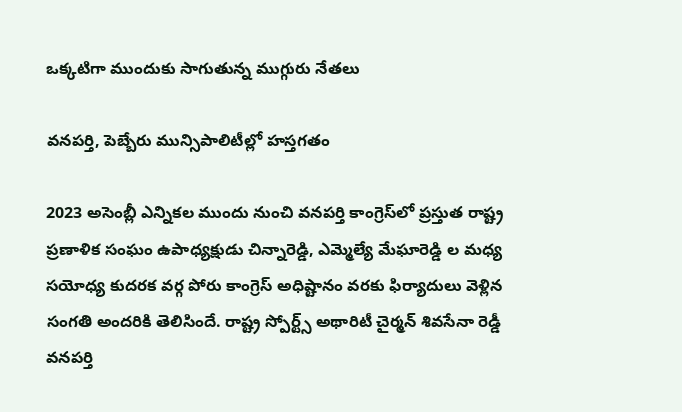ఒక్కటిగా ముందుకు సాగుతున్న ముగ్గురు నేతలు

వనపర్తి, పెబ్బేరు మున్సిపాలిటీల్లో హస్తగతం

2023 అసెంబ్లీ ఎన్నికల ముందు నుంచి వనపర్తి కాంగ్రెస్‌లో ప్రస్తుత రాష్ట్ర ప్రణాళిక సంఘం ఉపాధ్యక్షుడు చిన్నారెడ్డి, ఎమ్మెల్యే మేఘారెడ్డి ల మధ్య సయోధ్య కుదరక వర్గ పోరు కాంగ్రెస్ అధిష్టానం వరకు ఫిర్యాదులు వెళ్లిన సంగతి అందరికి తెలిసిందే. రాష్ట్ర స్పోర్ట్స్ అథారిటీ చైర్మన్ శివసేనా రెడ్డీ వనపర్తి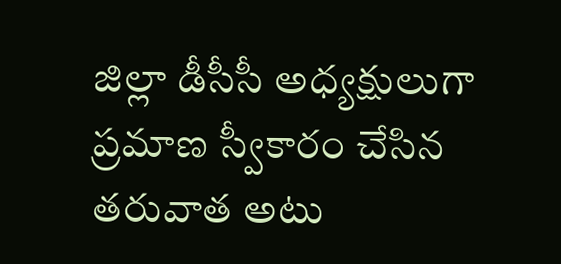జిల్లా డీసీసీ అధ్యక్షులుగా ప్రమాణ స్వీకారం చేసిన తరువాత అటు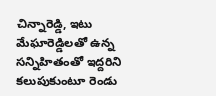చిన్నారెడ్డి, ఇటు మేఘారెడ్డిలతో ఉన్న సన్నిహితంతో ఇద్దరిని కలుపుకుంటూ రెండు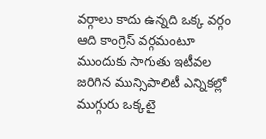వర్గాలు కాదు ఉన్నది ఒక్క వర్గం ఆది కాంగ్రెస్ వర్గమంటూ ముందుకు సాగుతు ఇటీవల జరిగిన మున్సిపాలిటీ ఎన్నికల్లో ముగ్గురు ఒక్కటై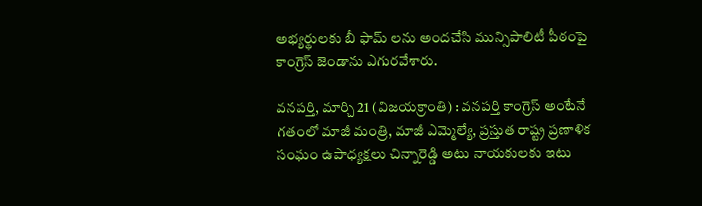అభ్యర్థులకు బీ ఫామ్ లను అందచేసి మున్సిపాలిటీ పీఠంపై కాంగ్రెస్ జెండాను ఎగురవేశారు.

వనపర్తి, మార్చి 21 (విజయక్రాంతి) : వనపర్తి కాంగ్రెస్ అంటేనే గతంలో మాజీ మంత్రి, మాజీ ఎమ్మెల్యే, ప్రస్తుత రాష్ట్ర ప్రణాళిక సంఘం ఉపాధ్యక్షలు చిన్నారెడ్డి అటు నాయకులకు ఇటు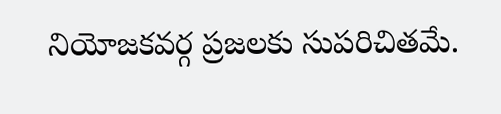నియోజకవర్గ ప్రజలకు సుపరిచితమే.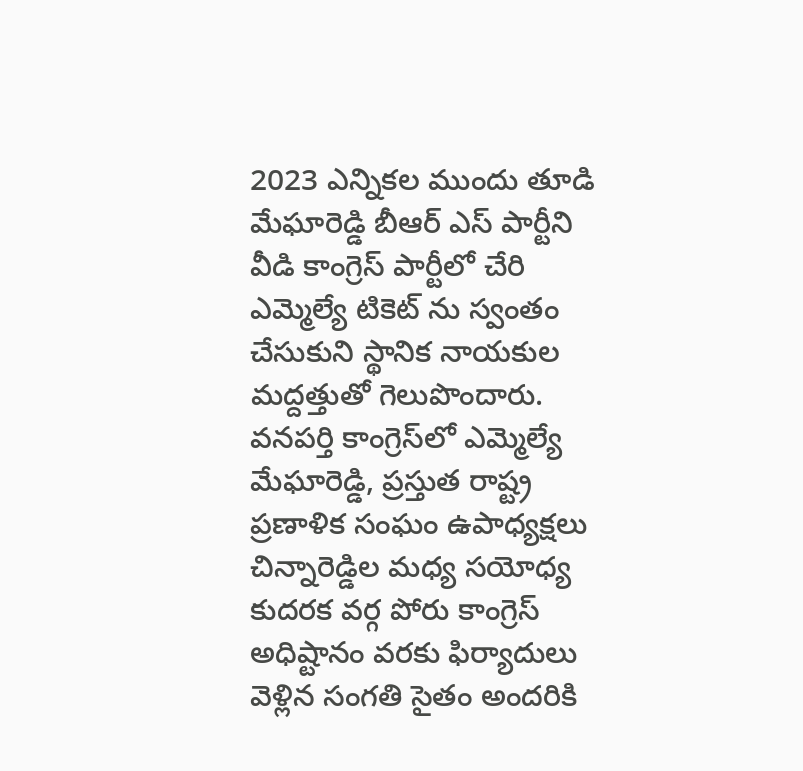2023 ఎన్నికల ముందు తూడి మేఘారెడ్డి బీఆర్ ఎస్ పార్టీని వీడి కాంగ్రెస్ పార్టీలో చేరి ఎమ్మెల్యే టికెట్ ను స్వంతం చేసుకుని స్థానిక నాయకుల మద్దత్తుతో గెలుపొందారు. వనపర్తి కాంగ్రెస్‌లో ఎమ్మెల్యే మేఘారెడ్డి, ప్రస్తుత రాష్ట్ర ప్రణాళిక సంఘం ఉపాధ్యక్షలు చిన్నారెడ్డిల మధ్య సయోధ్య కుదరక వర్గ పోరు కాంగ్రెస్ అధిష్టానం వరకు ఫిర్యాదులు వెళ్లిన సంగతి సైతం అందరికి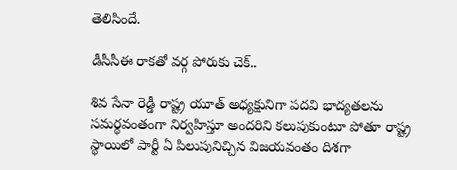తెలిసిందే.

డీసీసీఈ రాకతో వర్గ పోరుకు చెక్..

శివ సేనా రెడ్డీ రాష్ట్ర యూత్ అధ్యక్షునిగా పదవి భాద్యతలను సమర్థవంతంగా నిర్వహిస్తూ అందరిని కలుపుకుంటూ పోతూ రాష్ట్ర స్థాయిలో పార్టీ ఏ పిలుపునిచ్చిన విజయవంతం దిశగా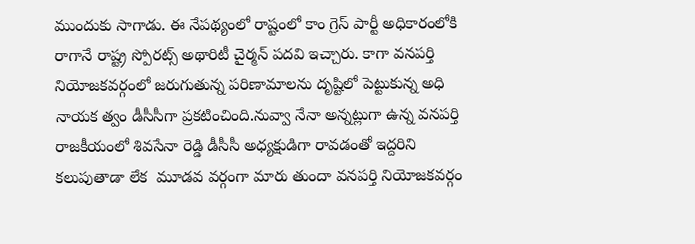ముందుకు సాగాడు. ఈ నేపథ్యంలో రాష్టంలో కాం గ్రెస్ పార్టీ అధికారంలోకి రాగానే రాష్ట్ర స్పోరట్స్ అథారిటీ చైర్మన్ పదవి ఇచ్చారు. కాగా వనపర్తి నియోజకవర్గంలో జరుగుతున్న పరిణామాలను దృష్టిలో పెట్టుకున్న అధి నాయక త్వం డీసీసీగా ప్రకటించింది.నువ్వా నేనా అన్నట్లుగా ఉన్న వనపర్తి రాజకీయంలో శివసేనా రెడ్డి డీసీసీ అధ్యక్షుడిగా రావడంతో ఇద్దరిని కలుపుతాడా లేక  మూడవ వర్గంగా మారు తుందా వనపర్తి నియోజకవర్గం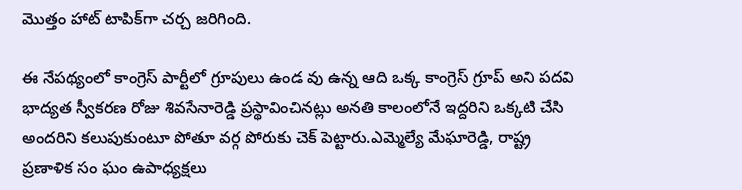మొత్తం హాట్ టాపిక్‌గా చర్చ జరిగింది.

ఈ నేపథ్యంలో కాంగ్రెస్ పార్టీలో గ్రూపులు ఉండ వు ఉన్న ఆది ఒక్క కాంగ్రెస్ గ్రూప్ అని పదవి భాద్యత స్వీకరణ రోజు శివసేనారెడ్డి ప్రస్థావించినట్లు అనతి కాలంలోనే ఇద్దరిని ఒక్కటి చేసి అందరిని కలుపుకుంటూ పోతూ వర్గ పోరుకు చెక్ పెట్టారు.ఎమ్మెల్యే మేఘారెడ్డి, రాష్ట్ర ప్రణాళిక సం ఘం ఉపాధ్యక్షలు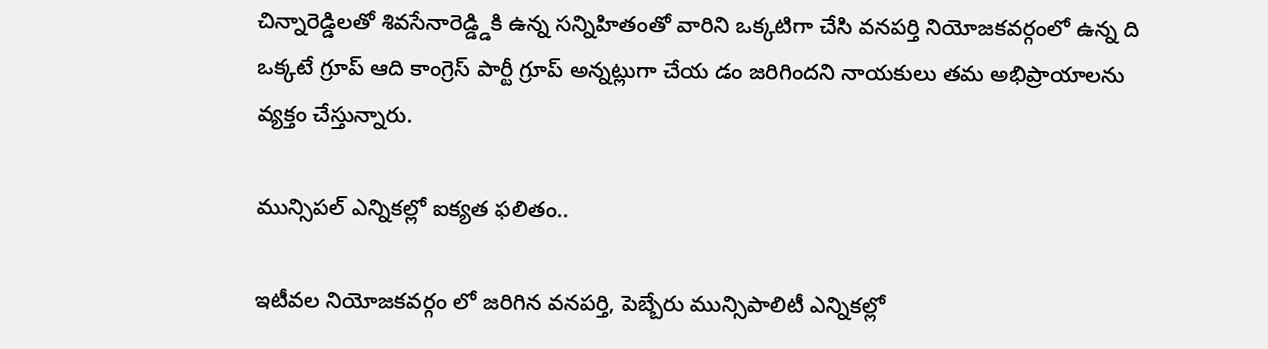చిన్నారెడ్డిలతో శివసేనారెడ్డ్డికి ఉన్న సన్నిహితంతో వారిని ఒక్కటిగా చేసి వనపర్తి నియోజకవర్గంలో ఉన్న ది ఒక్కటే గ్రూప్ ఆది కాంగ్రెస్ పార్టీ గ్రూప్ అన్నట్లుగా చేయ డం జరిగిందని నాయకులు తమ అభిప్రాయాలను వ్యక్తం చేస్తున్నారు.

మున్సిపల్ ఎన్నికల్లో ఐక్యత ఫలితం..

ఇటీవల నియోజకవర్గం లో జరిగిన వనపర్తి, పెబ్బేరు మున్సిపాలిటీ ఎన్నికల్లో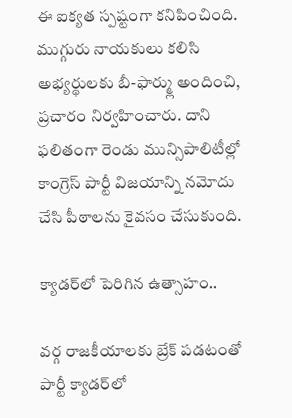ఈ ఐక్యత స్పష్టంగా కనిపించింది. ముగ్గురు నాయకులు కలిసి అభ్యర్థులకు బీ-ఫార్మ్లు అందించి,  ప్రచారం నిర్వహించారు. దాని ఫలితంగా రెండు మున్సిపాలిటీల్లో కాంగ్రెస్ పార్టీ విజయాన్ని నమోదు చేసి పీఠాలను కైవసం చేసుకుంది.

క్యాడర్‌లో పెరిగిన ఉత్సాహం..

వర్గ రాజకీయాలకు బ్రేక్ పడటంతో పార్టీ క్యాడర్‌లో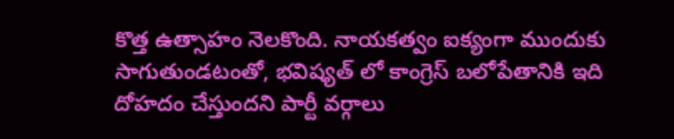కొత్త ఉత్సాహం నెలకొంది. నాయకత్వం ఐక్యంగా ముందుకు సాగుతుండటంతో, భవిష్యత్ లో కాంగ్రెస్ బలోపేతానికి ఇది దోహదం చేస్తుందని పార్టీ వర్గాలు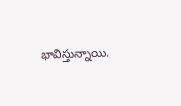భావిస్తున్నాయి.